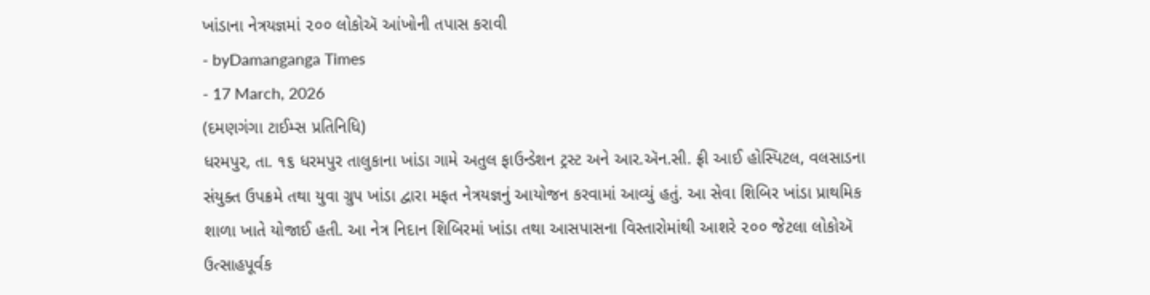ખાંડાના નેત્રયજ્ઞમાં ૨૦૦ લોકોઍ આંખોની તપાસ કરાવી
- byDamanganga Times
- 17 March, 2026
(દમણગંગા ટાઈમ્સ પ્રતિનિધિ)
ધરમપુર, તા. ૧૬ ધરમપુર તાલુકાના ખાંડા ગામે અતુલ ફાઉન્ડેશન ટ્રસ્ટ અને આર.ઍન.સી. ફ્રી આઈ હોસ્પિટલ, વલસાડના સંયુક્ત ઉપક્રમે તથા યુવા ગ્રુપ ખાંડા દ્વારા મફત નેત્રયજ્ઞનું આયોજન કરવામાં આવ્યું હતું. આ સેવા શિબિર ખાંડા પ્રાથમિક શાળા ખાતે યોજાઈ હતી. આ નેત્ર નિદાન શિબિરમાં ખાંડા તથા આસપાસના વિસ્તારોમાંથી આશરે ૨૦૦ જેટલા લોકોઍ ઉત્સાહપૂર્વક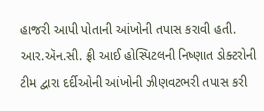હાજરી આપી પોતાની આંખોની તપાસ કરાવી હતી. આર.ઍન.સી. ફ્રી આઈ હોસ્પિટલની નિષ્ણાત ડોક્ટરોની ટીમ દ્વારા દર્દીઓની આંખોની ઝીણવટભરી તપાસ કરી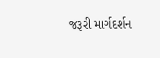જરૂરી માર્ગદર્શન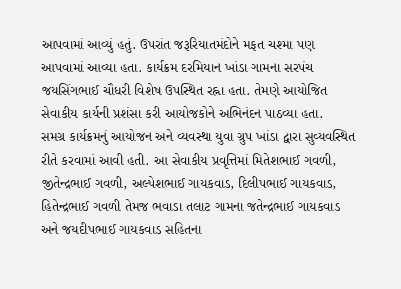આપવામાં આવ્યું હતું. ઉપરાંત જરૂરિયાતમંદોને મફત ચશ્મા પણ આપવામાં આવ્યા હતા. કાર્યક્રમ દરમિયાન ખાંડા ગામના સરપંચ જયસિંગભાઈ ચૌધરી વિશેષ ઉપસ્થિત રહ્ના હતા. તેમણે આયોજિત સેવાકીય કાર્યની પ્રશંસા કરી આયોજકોને અભિનંદન પાઠવ્યા હતા.
સમગ્ર કાર્યક્રમનું આયોજન અને વ્યવસ્થા યુવા ગ્રુપ ખાંડા દ્વારા સુવ્યવસ્થિત રીતે કરવામાં આવી હતી. આ સેવાકીય પ્રવૃત્તિમાં મિતેશભાઈ ગવળી, જીતેન્દ્રભાઈ ગવળી, અલ્પેશભાઈ ગાયકવાડ, દિલીપભાઈ ગાયકવાડ, હિતેન્દ્રભાઈ ગવળી તેમજ ભવાડા તલાટ ગામના જતેન્દ્રભાઈ ગાયકવાડ અને જયદીપભાઈ ગાયકવાડ સહિતના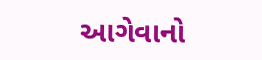આગેવાનો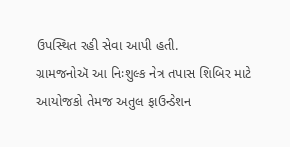ઉપસ્થિત રહી સેવા આપી હતી.
ગ્રામજનોઍ આ નિઃશુલ્ક નેત્ર તપાસ શિબિર માટે આયોજકો તેમજ અતુલ ફાઉન્ડેશન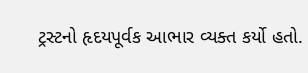ટ્રસ્ટનો હૃદયપૂર્વક આભાર વ્યક્ત કર્યો હતો.